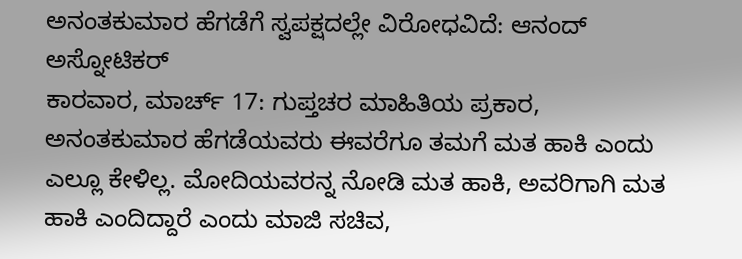ಅನಂತಕುಮಾರ ಹೆಗಡೆಗೆ ಸ್ವಪಕ್ಷದಲ್ಲೇ ವಿರೋಧವಿದೆ: ಆನಂದ್ ಅಸ್ನೋಟಿಕರ್
ಕಾರವಾರ, ಮಾರ್ಚ್ 17: ಗುಪ್ತಚರ ಮಾಹಿತಿಯ ಪ್ರಕಾರ, ಅನಂತಕುಮಾರ ಹೆಗಡೆಯವರು ಈವರೆಗೂ ತಮಗೆ ಮತ ಹಾಕಿ ಎಂದು ಎಲ್ಲೂ ಕೇಳಿಲ್ಲ. ಮೋದಿಯವರನ್ನ ನೋಡಿ ಮತ ಹಾಕಿ, ಅವರಿಗಾಗಿ ಮತ ಹಾಕಿ ಎಂದಿದ್ದಾರೆ ಎಂದು ಮಾಜಿ ಸಚಿವ,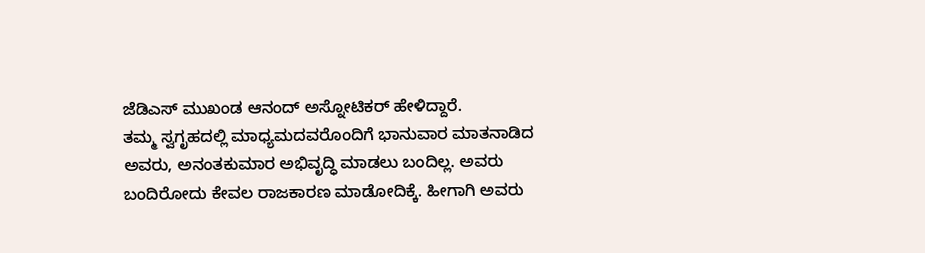ಜೆಡಿಎಸ್ ಮುಖಂಡ ಆನಂದ್ ಅಸ್ನೋಟಿಕರ್ ಹೇಳಿದ್ದಾರೆ.
ತಮ್ಮ ಸ್ವಗೃಹದಲ್ಲಿ ಮಾಧ್ಯಮದವರೊಂದಿಗೆ ಭಾನುವಾರ ಮಾತನಾಡಿದ ಅವರು, ಅನಂತಕುಮಾರ ಅಭಿವೃದ್ಧಿ ಮಾಡಲು ಬಂದಿಲ್ಲ. ಅವರು ಬಂದಿರೋದು ಕೇವಲ ರಾಜಕಾರಣ ಮಾಡೋದಿಕ್ಕೆ. ಹೀಗಾಗಿ ಅವರು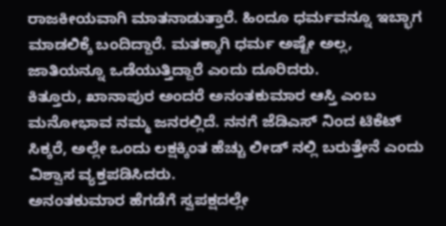ರಾಜಕೀಯವಾಗಿ ಮಾತನಾಡುತ್ತಾರೆ. ಹಿಂದೂ ಧರ್ಮವನ್ನೂ ಇಬ್ಭಾಗ ಮಾಡಲಿಕ್ಕೆ ಬಂದಿದ್ದಾರೆ. ಮತಕ್ಕಾಗಿ ಧರ್ಮ ಅಷ್ಟೇ ಅಲ್ಲ, ಜಾತಿಯನ್ನೂ ಒಡೆಯುತ್ತಿದ್ದಾರೆ ಎಂದು ದೂರಿದರು.
ಕಿತ್ತೂರು, ಖಾನಾಪುರ ಅಂದರೆ ಅನಂತಕುಮಾರ ಆಸ್ತಿ ಎಂಬ ಮನೋಭಾವ ನಮ್ಮ ಜನರಲ್ಲಿದೆ. ನನಗೆ ಜೆಡಿಎಸ್ ನಿಂದ ಟಿಕೆಟ್ ಸಿಕ್ಕರೆ, ಅಲ್ಲೇ ಒಂದು ಲಕ್ಷಕ್ಕಿಂತ ಹೆಚ್ಚು ಲೀಡ್ ನಲ್ಲಿ ಬರುತ್ತೇನೆ ಎಂದು ವಿಶ್ವಾಸ ವ್ಯಕ್ತಪಡಿಸಿದರು.
ಅನಂತಕುಮಾರ ಹೆಗಡೆಗೆ ಸ್ವಪಕ್ಷದಲ್ಲೇ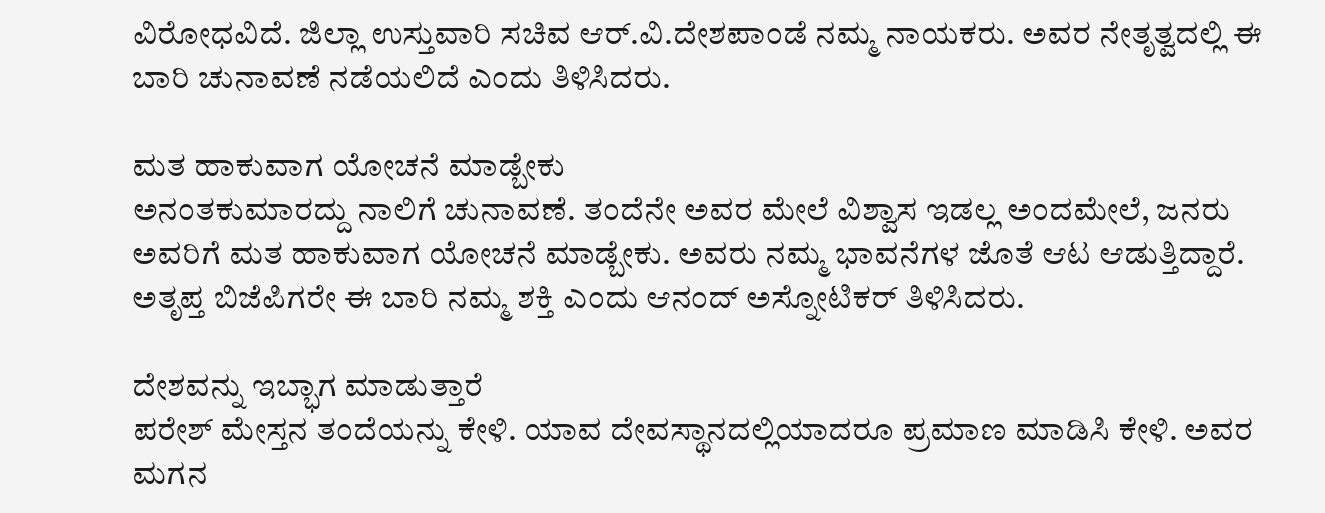ವಿರೋಧವಿದೆ. ಜಿಲ್ಲಾ ಉಸ್ತುವಾರಿ ಸಚಿವ ಆರ್.ವಿ.ದೇಶಪಾಂಡೆ ನಮ್ಮ ನಾಯಕರು. ಅವರ ನೇತೃತ್ವದಲ್ಲಿ ಈ ಬಾರಿ ಚುನಾವಣೆ ನಡೆಯಲಿದೆ ಎಂದು ತಿಳಿಸಿದರು.

ಮತ ಹಾಕುವಾಗ ಯೋಚನೆ ಮಾಡ್ಬೇಕು
ಅನಂತಕುಮಾರದ್ದು ನಾಲಿಗೆ ಚುನಾವಣೆ. ತಂದೆನೇ ಅವರ ಮೇಲೆ ವಿಶ್ವಾಸ ಇಡಲ್ಲ ಅಂದಮೇಲೆ, ಜನರು ಅವರಿಗೆ ಮತ ಹಾಕುವಾಗ ಯೋಚನೆ ಮಾಡ್ಬೇಕು. ಅವರು ನಮ್ಮ ಭಾವನೆಗಳ ಜೊತೆ ಆಟ ಆಡುತ್ತಿದ್ದಾರೆ. ಅತೃಪ್ತ ಬಿಜೆಪಿಗರೇ ಈ ಬಾರಿ ನಮ್ಮ ಶಕ್ತಿ ಎಂದು ಆನಂದ್ ಅಸ್ನೋಟಿಕರ್ ತಿಳಿಸಿದರು.

ದೇಶವನ್ನು ಇಬ್ಭಾಗ ಮಾಡುತ್ತಾರೆ
ಪರೇಶ್ ಮೇಸ್ತನ ತಂದೆಯನ್ನು ಕೇಳಿ. ಯಾವ ದೇವಸ್ಥಾನದಲ್ಲಿಯಾದರೂ ಪ್ರಮಾಣ ಮಾಡಿಸಿ ಕೇಳಿ. ಅವರ ಮಗನ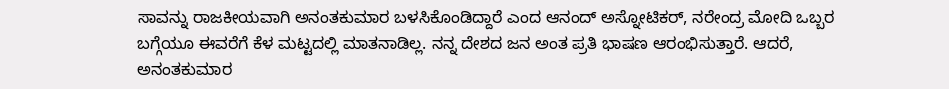ಸಾವನ್ನು ರಾಜಕೀಯವಾಗಿ ಅನಂತಕುಮಾರ ಬಳಸಿಕೊಂಡಿದ್ದಾರೆ ಎಂದ ಆನಂದ್ ಅಸ್ನೋಟಿಕರ್, ನರೇಂದ್ರ ಮೋದಿ ಒಬ್ಬರ ಬಗ್ಗೆಯೂ ಈವರೆಗೆ ಕೆಳ ಮಟ್ಟದಲ್ಲಿ ಮಾತನಾಡಿಲ್ಲ. ನನ್ನ ದೇಶದ ಜನ ಅಂತ ಪ್ರತಿ ಭಾಷಣ ಆರಂಭಿಸುತ್ತಾರೆ. ಆದರೆ, ಅನಂತಕುಮಾರ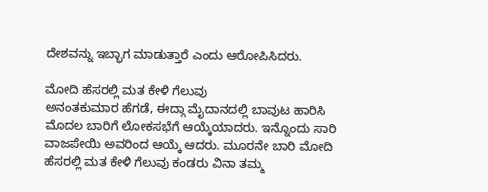ದೇಶವನ್ನು ಇಬ್ಭಾಗ ಮಾಡುತ್ತಾರೆ ಎಂದು ಆರೋಪಿಸಿದರು.

ಮೋದಿ ಹೆಸರಲ್ಲಿ ಮತ ಕೇಳಿ ಗೆಲುವು
ಅನಂತಕುಮಾರ ಹೆಗಡೆ, ಈದ್ಗಾ ಮೈದಾನದಲ್ಲಿ ಬಾವುಟ ಹಾರಿಸಿ ಮೊದಲ ಬಾರಿಗೆ ಲೋಕಸಭೆಗೆ ಆಯ್ಕೆಯಾದರು. ಇನ್ನೊಂದು ಸಾರಿ ವಾಜಪೇಯಿ ಅವರಿಂದ ಆಯ್ಕೆ ಆದರು. ಮೂರನೇ ಬಾರಿ ಮೋದಿ ಹೆಸರಲ್ಲಿ ಮತ ಕೇಳಿ ಗೆಲುವು ಕಂಡರು ವಿನಾ ತಮ್ಮ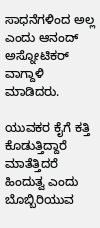ಸಾಧನೆಗಳಿಂದ ಅಲ್ಲ ಎಂದು ಆನಂದ್ ಅಸ್ನೋಟಿಕರ್ ವಾಗ್ದಾಳಿ ಮಾಡಿದರು.

ಯುವಕರ ಕೈಗೆ ಕತ್ತಿ ಕೊಡುತ್ತಿದ್ದಾರೆ
ಮಾತೆತ್ತಿದರೆ ಹಿಂದುತ್ವ ಎಂದು ಬೊಬ್ಬಿರಿಯುವ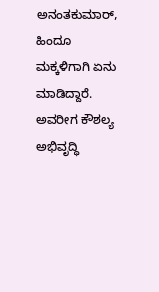ಅನಂತಕುಮಾರ್, ಹಿಂದೂ ಮಕ್ಕಳಿಗಾಗಿ ಏನು ಮಾಡಿದ್ದಾರೆ. ಅವರೀಗ ಕೌಶಲ್ಯ ಅಭಿವೃದ್ಧಿ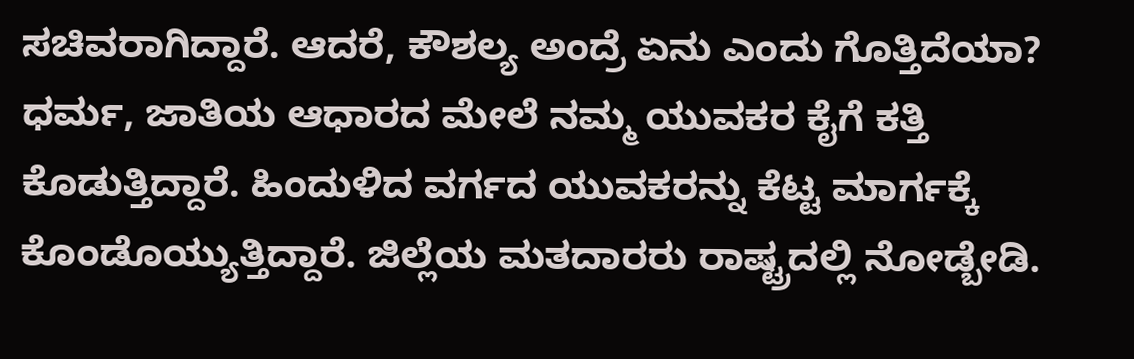ಸಚಿವರಾಗಿದ್ದಾರೆ. ಆದರೆ, ಕೌಶಲ್ಯ ಅಂದ್ರೆ ಏನು ಎಂದು ಗೊತ್ತಿದೆಯಾ? ಧರ್ಮ, ಜಾತಿಯ ಆಧಾರದ ಮೇಲೆ ನಮ್ಮ ಯುವಕರ ಕೈಗೆ ಕತ್ತಿ ಕೊಡುತ್ತಿದ್ದಾರೆ. ಹಿಂದುಳಿದ ವರ್ಗದ ಯುವಕರನ್ನು ಕೆಟ್ಟ ಮಾರ್ಗಕ್ಕೆ ಕೊಂಡೊಯ್ಯುತ್ತಿದ್ದಾರೆ. ಜಿಲ್ಲೆಯ ಮತದಾರರು ರಾಷ್ಟ್ರದಲ್ಲಿ ನೋಡ್ಬೇಡಿ.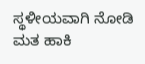ಸ್ಥಳೀಯವಾಗಿ ನೋಡಿ ಮತ ಹಾಕಿ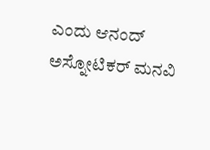ಎಂದು ಆನಂದ್ ಅಸ್ನೋಟಿಕರ್ ಮನವಿ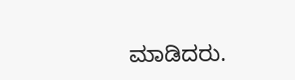ಮಾಡಿದರು.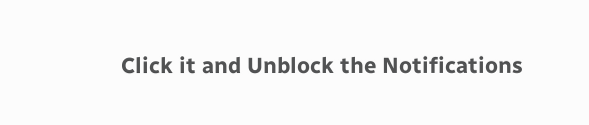Click it and Unblock the Notifications